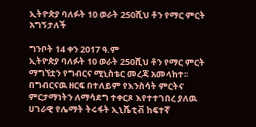ኢትዮጵያ ባለፉት 10 ወራት 250ሺህ ቶን የማር ምርት አግኝታለች

ግንቦት 14 ቀን 2017 ዓ.ም
ኢትዮጵያ ባለፉት 10 ወራት 250ሺህ ቶን የማር ምርት ማግኘቷን የግብርና ሚኒስቴር መረጃ አመላከተ፡፡
በግብርናዉ ዘርፍ በተለይም የእንስሳት ምርትና ምርታማነትን ለማሳደግ ተቀርጾ እየተተገበረ ያለዉ ሀገራዊ የሌማት ትሩፋት ኢኒሼቲቭ ከፍተኛ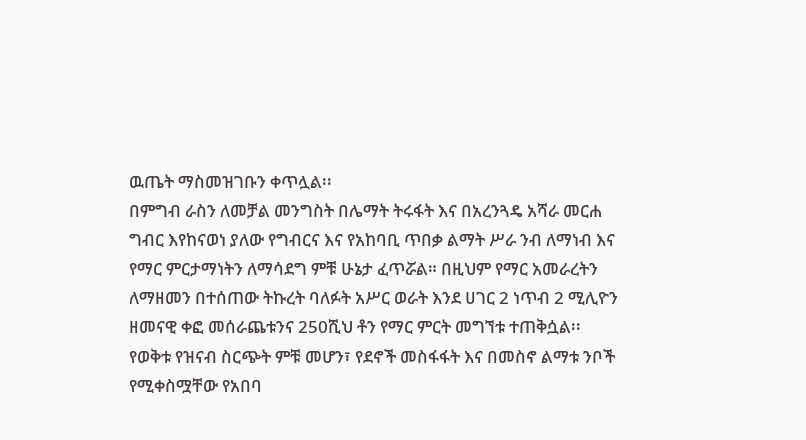ዉጤት ማስመዝገቡን ቀጥሏል፡፡
በምግብ ራስን ለመቻል መንግስት በሌማት ትሩፋት እና በአረንጓዴ አሻራ መርሐ ግብር እየከናወነ ያለው የግብርና እና የአከባቢ ጥበቃ ልማት ሥራ ንብ ለማነብ እና የማር ምርታማነትን ለማሳደግ ምቹ ሁኔታ ፈጥሯል። በዚህም የማር አመራረትን ለማዘመን በተሰጠው ትኩረት ባለፉት አሥር ወራት እንደ ሀገር 2 ነጥብ 2 ሚሊዮን ዘመናዊ ቀፎ መሰራጨቱንና 250ሺህ ቶን የማር ምርት መግኘቱ ተጠቅሷል፡፡
የወቅቱ የዝናብ ስርጭት ምቹ መሆን፣ የደኖች መስፋፋት እና በመስኖ ልማቱ ንቦች የሚቀስሟቸው የአበባ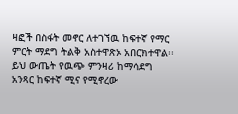ዛፎች በስፋት መኖር ለተገኘዉ ከፍተኛ የማር ምርት ማደግ ትልቅ አስተዋጽኦ አበርክተዋል፡፡ ይህ ውጤት የዉጭ ምንዛሪ ከማሳደግ አንጻር ከፍተኛ ሚና የሚኖረው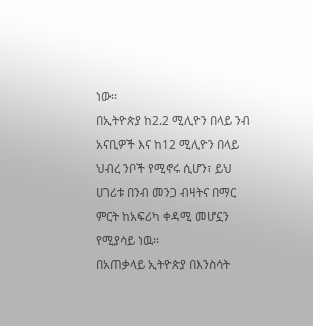ነው፡፡
በኢትዮጵያ ከ2.2 ሚሊዮን በላይ ንብ አናቢዎች እና ከ12 ሚሊዮን በላይ ህብረ ንቦች የሚኖሩ ሲሆን፣ ይህ ሀገሪቱ በንብ መንጋ ብዛትና በማር ምርት ከአፍሪካ ቀዳሚ መሆኗን የሚያሳይ ነዉ፡፡
በአጠቃላይ ኢትዮጵያ በእንስሳት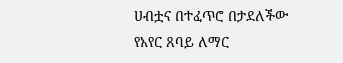ሀብቷና በተፈጥሮ በታደለችው የአየር ጸባይ ለማር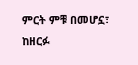ምርት ምቹ በመሆኗ፣ ከዘርፉ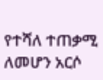የተሻለ ተጠቃሚ ለመሆን አርሶ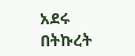አደሩ በትኩረት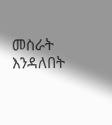መስራት እንዳለበት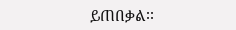ይጠበቃል፡፡